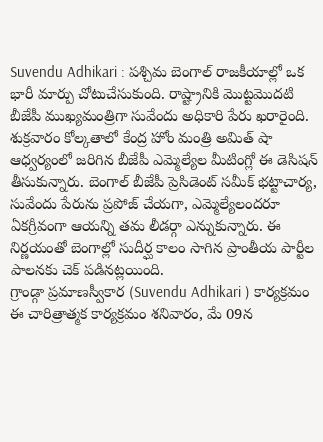Suvendu Adhikari : పశ్చిమ బెంగాల్ రాజకీయాల్లో ఒక భారీ మార్పు చోటుచేసుకుంది. రాష్ట్రానికి మొట్టమొదటి బీజేపీ ముఖ్యమంత్రిగా సువేందు అధికారి పేరు ఖరారైంది. శుక్రవారం కోల్కతాలో కేంద్ర హోం మంత్రి అమిత్ షా ఆధ్వర్యంలో జరిగిన బీజేపీ ఎమ్మెల్యేల మీటింగ్లో ఈ డెసిషన్ తీసుకున్నారు. బెంగాల్ బీజేపీ ప్రెసిడెంట్ సమీక్ భట్టాచార్య, సువేందు పేరును ప్రపోజ్ చేయగా, ఎమ్మెల్యేలందరూ ఏకగ్రీవంగా ఆయన్ని తమ లీడర్గా ఎన్నుకున్నారు. ఈ నిర్ణయంతో బెంగాల్లో సుదీర్ఘ కాలం సాగిన ప్రాంతీయ పార్టీల పాలనకు చెక్ పడినట్లయింది.
గ్రాండ్గా ప్రమాణస్వీకార (Suvendu Adhikari ) కార్యక్రమం
ఈ చారిత్రాత్మక కార్యక్రమం శనివారం, మే 09న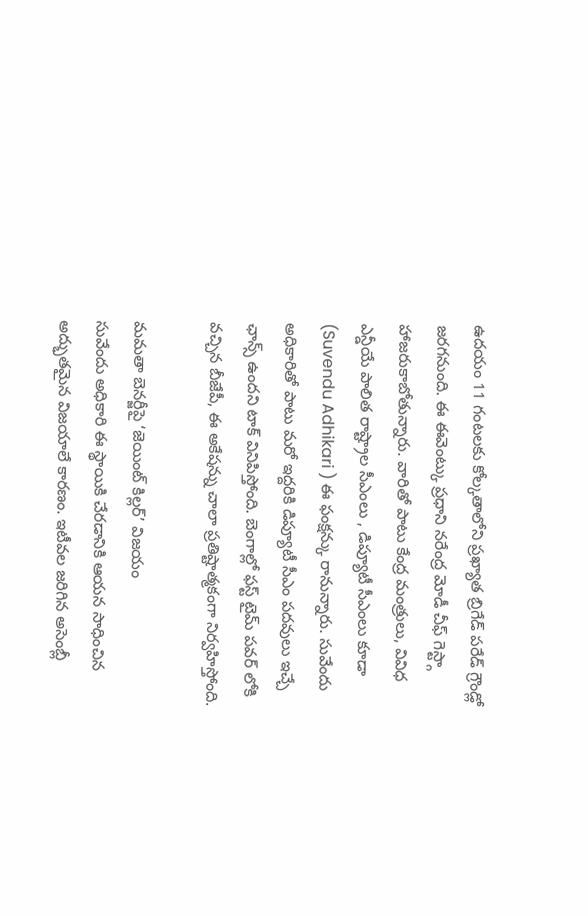ఉదయం 11 గంటలకు కోల్కతాలోని ప్రఖ్యాత బ్రిగేడ్ పరేడ్ గ్రౌండ్లో జరగనుంది. ఈ ఈవెంట్కు ప్రధాని నరేంద్ర మోడీ చీఫ్ గెస్ట్గా హాజరుకాబోతున్నారు. వారితో పాటు కేంద్ర మంత్రులు, వివిధ ఎన్డీయే పాలిత రాష్ట్రాల సీఎంలు , డిప్యూటీ సీఎంలు కూడా (Suvendu Adhikari ) ఈ ఫంక్షన్కు రానున్నారు. సువేందు అధికారితో పాటు మరో ఇద్దరికి డిప్యూటీ సీఎం పదవులు ఇచ్చే ఛాన్స్ ఉందని టాక్ వినిపిస్తోంది. బెంగాల్లో ఫస్ట్ టైమ్ పవర్ లోకి వచ్చిన బీజేపీ, ఈ అకేషన్ను చాలా ప్రతిష్టాత్మకంగా నిర్వహిస్తోంది.

మమతా బెనర్జీపై ‘జెయింట్ కిల్లర్’ విజయం
సువేందు అధికారి ఈ స్థాయికి చేరడానికి ఆయన సాధించిన అద్భుతమైన విజయాలే కారణం. ఇటీవల జరిగిన అసెంబ్లీ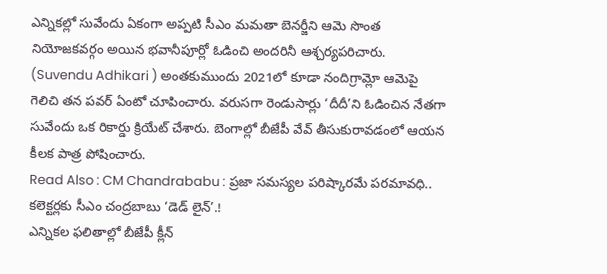ఎన్నికల్లో సువేందు ఏకంగా అప్పటి సీఎం మమతా బెనర్జీని ఆమె సొంత నియోజకవర్గం అయిన భవానీపూర్లో ఓడించి అందరినీ ఆశ్చర్యపరిచారు. (Suvendu Adhikari ) అంతకుముందు 2021లో కూడా నందిగ్రామ్లో ఆమెపై గెలిచి తన పవర్ ఏంటో చూపించారు. వరుసగా రెండుసార్లు ‘దీదీ’ని ఓడించిన నేతగా సువేందు ఒక రికార్డు క్రియేట్ చేశారు. బెంగాల్లో బీజేపీ వేవ్ తీసుకురావడంలో ఆయన కీలక పాత్ర పోషించారు.
Read Also : CM Chandrababu : ప్రజా సమస్యల పరిష్కారమే పరమావధి.. కలెక్టర్లకు సీఎం చంద్రబాబు ‘డెడ్ లైన్’.!
ఎన్నికల ఫలితాల్లో బీజేపీ క్లీన్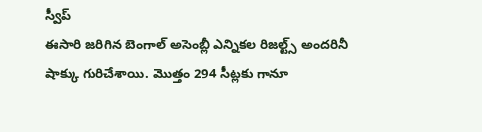స్వీప్
ఈసారి జరిగిన బెంగాల్ అసెంబ్లీ ఎన్నికల రిజల్ట్స్ అందరినీ షాక్కు గురిచేశాయి. మొత్తం 294 సీట్లకు గానూ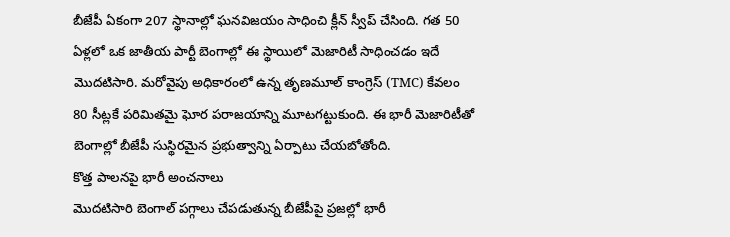బీజేపీ ఏకంగా 207 స్థానాల్లో ఘనవిజయం సాధించి క్లీన్ స్వీప్ చేసింది. గత 50 ఏళ్లలో ఒక జాతీయ పార్టీ బెంగాల్లో ఈ స్థాయిలో మెజారిటీ సాధించడం ఇదే మొదటిసారి. మరోవైపు అధికారంలో ఉన్న తృణమూల్ కాంగ్రెస్ (TMC) కేవలం 80 సీట్లకే పరిమితమై ఘోర పరాజయాన్ని మూటగట్టుకుంది. ఈ భారీ మెజారిటీతో బెంగాల్లో బీజేపీ సుస్థిరమైన ప్రభుత్వాన్ని ఏర్పాటు చేయబోతోంది.
కొత్త పాలనపై భారీ అంచనాలు
మొదటిసారి బెంగాల్ పగ్గాలు చేపడుతున్న బీజేపీపై ప్రజల్లో భారీ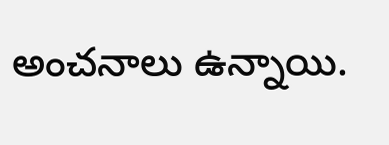అంచనాలు ఉన్నాయి.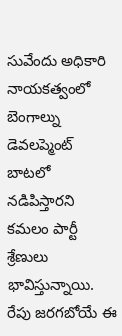సువేందు అధికారి నాయకత్వంలో బెంగాల్ను డెవలప్మెంట్ బాటలో నడిపిస్తారని కమలం పార్టీ శ్రేణులు భావిస్తున్నాయి. రేపు జరగబోయే ఈ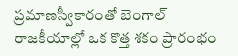ప్రమాణస్వీకారంతో బెంగాల్ రాజకీయాల్లో ఒక కొత్త శకం ప్రారంభం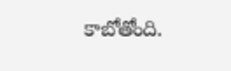కాబోతోంది.